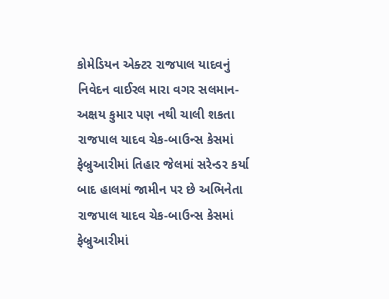કોમેડિયન એક્ટર રાજપાલ યાદવનું નિવેદન વાઈરલ મારા વગર સલમાન-અક્ષય કુમાર પણ નથી ચાલી શકતા રાજપાલ યાદવ ચેક-બાઉન્સ કેસમાં ફેબ્રુઆરીમાં તિહાર જેલમાં સરેન્ડર કર્યા બાદ હાલમાં જામીન પર છે અભિનેતા રાજપાલ યાદવ ચેક-બાઉન્સ કેસમાં ફેબ્રુઆરીમાં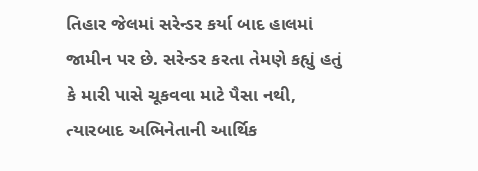તિહાર જેલમાં સરેન્ડર કર્યા બાદ હાલમાં જામીન પર છે. સરેન્ડર કરતા તેમણે કહ્યું હતું કે મારી પાસે ચૂકવવા માટે પૈસા નથી, ત્યારબાદ અભિનેતાની આર્થિક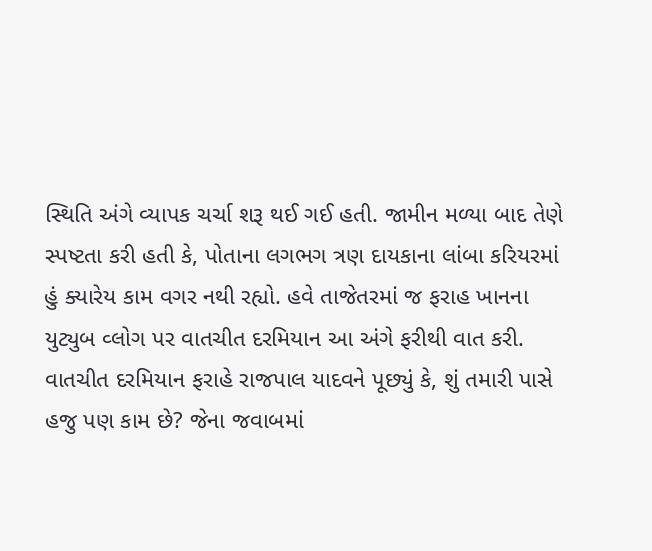સ્થિતિ અંગે વ્યાપક ચર્ચા શરૂ થઈ ગઈ હતી. જામીન મળ્યા બાદ તેણે સ્પષ્ટતા કરી હતી કે, પોતાના લગભગ ત્રણ દાયકાના લાંબા કરિયરમાં હું ક્યારેય કામ વગર નથી રહ્યો. હવે તાજેતરમાં જ ફરાહ ખાનના યુટ્યુબ વ્લોગ પર વાતચીત દરમિયાન આ અંગે ફરીથી વાત કરી.
વાતચીત દરમિયાન ફરાહે રાજપાલ યાદવને પૂછ્યું કે, શું તમારી પાસે હજુ પણ કામ છે? જેના જવાબમાં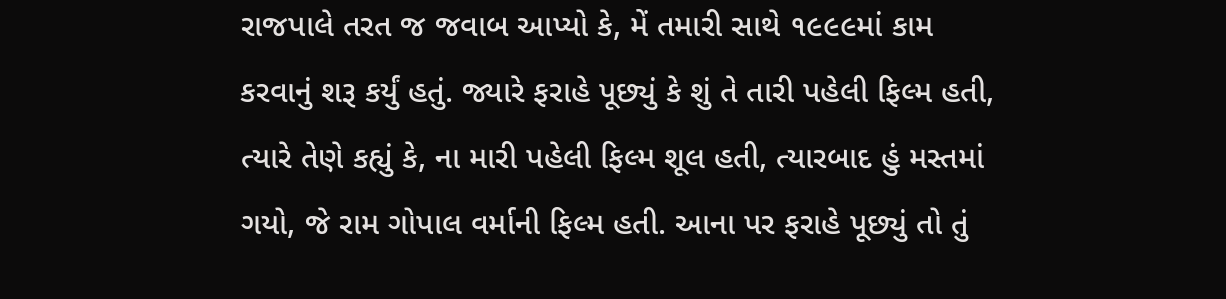રાજપાલે તરત જ જવાબ આપ્યો કે, મેં તમારી સાથે ૧૯૯૯માં કામ કરવાનું શરૂ કર્યું હતું. જ્યારે ફરાહે પૂછ્યું કે શું તે તારી પહેલી ફિલ્મ હતી, ત્યારે તેણે કહ્યું કે, ના મારી પહેલી ફિલ્મ શૂલ હતી, ત્યારબાદ હું મસ્તમાં ગયો, જે રામ ગોપાલ વર્માની ફિલ્મ હતી. આના પર ફરાહે પૂછ્યું તો તું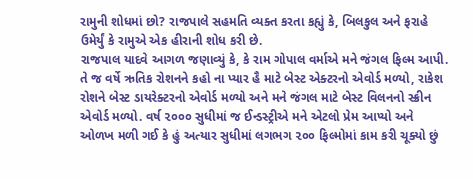રામુની શોધમાં છો? રાજપાલે સહમતિ વ્યક્ત કરતા કહ્યું કે, બિલકુલ અને ફરાહે ઉમેર્યું કે રામુએ એક હીરાની શોધ કરી છે.
રાજપાલ યાદવે આગળ જણાવ્યું કે, કે રામ ગોપાલ વર્માએ મને જંગલ ફિલ્મ આપી. તે જ વર્ષે ઋતિક રોશનને કહો ના પ્યાર હૈ માટે બેસ્ટ એક્ટરનો એવોર્ડ મળ્યો, રાકેશ રોશને બેસ્ટ ડાયરેક્ટરનો એવોર્ડ મળ્યો અને મને જંગલ માટે બેસ્ટ વિલનનો સ્ક્રીન એવોર્ડ મળ્યો. વર્ષ ૨૦૦૦ સુધીમાં જ ઈન્ડસ્ટ્રીએ મને એટલો પ્રેમ આપ્યો અને ઓળખ મળી ગઈ કે હું અત્યાર સુધીમાં લગભગ ૨૦૦ ફિલ્મોમાં કામ કરી ચૂક્યો છું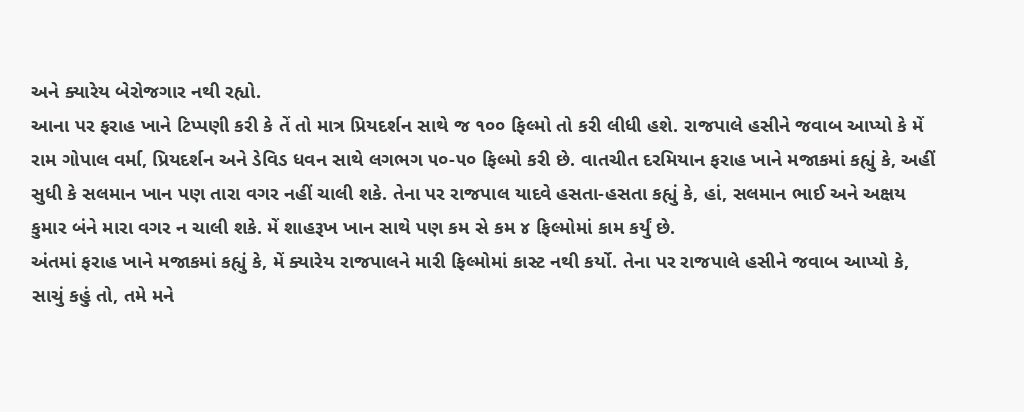અને ક્યારેય બેરોજગાર નથી રહ્યો.
આના પર ફરાહ ખાને ટિપ્પણી કરી કે તેં તો માત્ર પ્રિયદર્શન સાથે જ ૧૦૦ ફિલ્મો તો કરી લીધી હશે. રાજપાલે હસીને જવાબ આપ્યો કે મેં રામ ગોપાલ વર્મા, પ્રિયદર્શન અને ડેવિડ ધવન સાથે લગભગ ૫૦-૫૦ ફિલ્મો કરી છે. વાતચીત દરમિયાન ફરાહ ખાને મજાકમાં કહ્યું કે, અહીં સુધી કે સલમાન ખાન પણ તારા વગર નહીં ચાલી શકે. તેના પર રાજપાલ યાદવે હસતા-હસતા કહ્યું કે, હાં, સલમાન ભાઈ અને અક્ષય કુમાર બંને મારા વગર ન ચાલી શકે. મેં શાહરૂખ ખાન સાથે પણ કમ સે કમ ૪ ફિલ્મોમાં કામ કર્યું છે.
અંતમાં ફરાહ ખાને મજાકમાં કહ્યું કે, મેં ક્યારેય રાજપાલને મારી ફિલ્મોમાં કાસ્ટ નથી કર્યો. તેના પર રાજપાલે હસીને જવાબ આપ્યો કે, સાચું કહું તો, તમે મને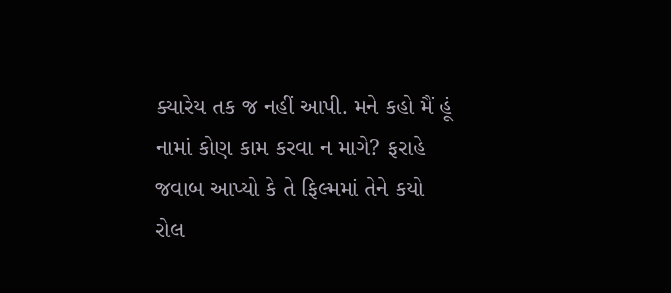ક્યારેય તક જ નહીં આપી. મને કહો મૈં હૂં નામાં કોણ કામ કરવા ન માગે? ફરાહે જવાબ આપ્યો કે તે ફિલ્મમાં તેને કયો રોલ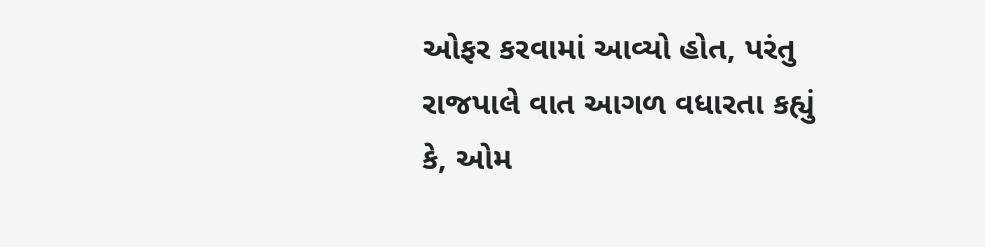ઓફર કરવામાં આવ્યો હોત, પરંતુ રાજપાલે વાત આગળ વધારતા કહ્યું કે, ઓમ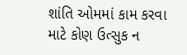શાંતિ ઓમમાં કામ કરવા માટે કોણ ઉત્સુક ન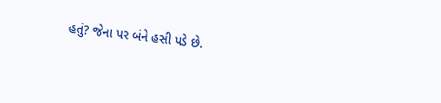હતું? જેના પર બંને હસી પડે છે.